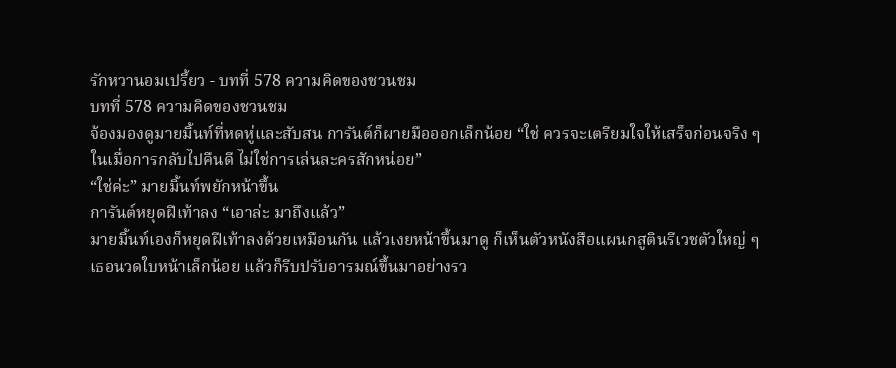รักหวานอมเปรี้ยว - บทที่ 578 ความคิดของชวนชม
บทที่ 578 ความคิดของชวนชม
จ้องมองดูมายมิ้นท์ที่หดหู่และสับสน การันต์ก็ผายมือออกเล็กน้อย “ใช่ ควรจะเตรียมใจให้เสร็จก่อนจริง ๆ ในเมื่อการกลับไปคืนดี ไม่ใช่การเล่นละครสักหน่อย”
“ใช่ค่ะ” มายมิ้นท์พยักหน้าขึ้น
การันต์หยุดฝีเท้าลง “เอาล่ะ มาถึงแล้ว”
มายมิ้นท์เองก็หยุดฝีเท้าลงด้วยเหมือนกัน แล้วเงยหน้าขึ้นมาดู ก็เห็นตัวหนังสือแผนกสูตินรีเวชตัวใหญ่ ๆ เธอนวดใบหน้าเล็กน้อย แล้วก็รีบปรับอารมณ์ขึ้นมาอย่างรว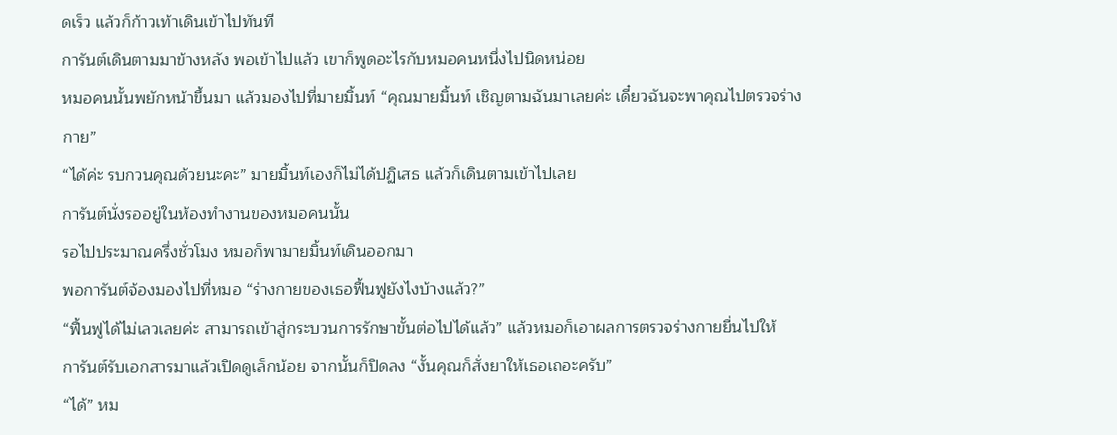ดเร็ว แล้วก็ก้าวเท้าเดินเข้าไปทันที
การันต์เดินตามมาข้างหลัง พอเข้าไปแล้ว เขาก็พูดอะไรกับหมอคนหนึ่งไปนิดหน่อย
หมอคนนั้นพยักหน้าขึ้นมา แล้วมองไปที่มายมิ้นท์ “คุณมายมิ้นท์ เชิญตามฉันมาเลยค่ะ เดี๋ยวฉันจะพาคุณไปตรวจร่างกาย”
“ได้ค่ะ รบกวนคุณด้วยนะคะ” มายมิ้นท์เองก็ไม่ได้ปฏิเสธ แล้วก็เดินตามเข้าไปเลย
การันต์นั่งรออยู่ในห้องทำงานของหมอคนนั้น
รอไปประมาณครึ่งชั่วโมง หมอก็พามายมิ้นท์เดินออกมา
พอการันต์จ้องมองไปที่หมอ “ร่างกายของเธอฟื้นฟูยังไงบ้างแล้ว?”
“ฟื้นฟูได้ไม่เลวเลยค่ะ สามารถเข้าสู่กระบวนการรักษาขั้นต่อไปได้แล้ว” แล้วหมอก็เอาผลการตรวจร่างกายยื่นไปให้
การันต์รับเอกสารมาแล้วเปิดดูเล็กน้อย จากนั้นก็ปิดลง “งั้นคุณก็สั่งยาให้เธอเถอะครับ”
“ได้” หม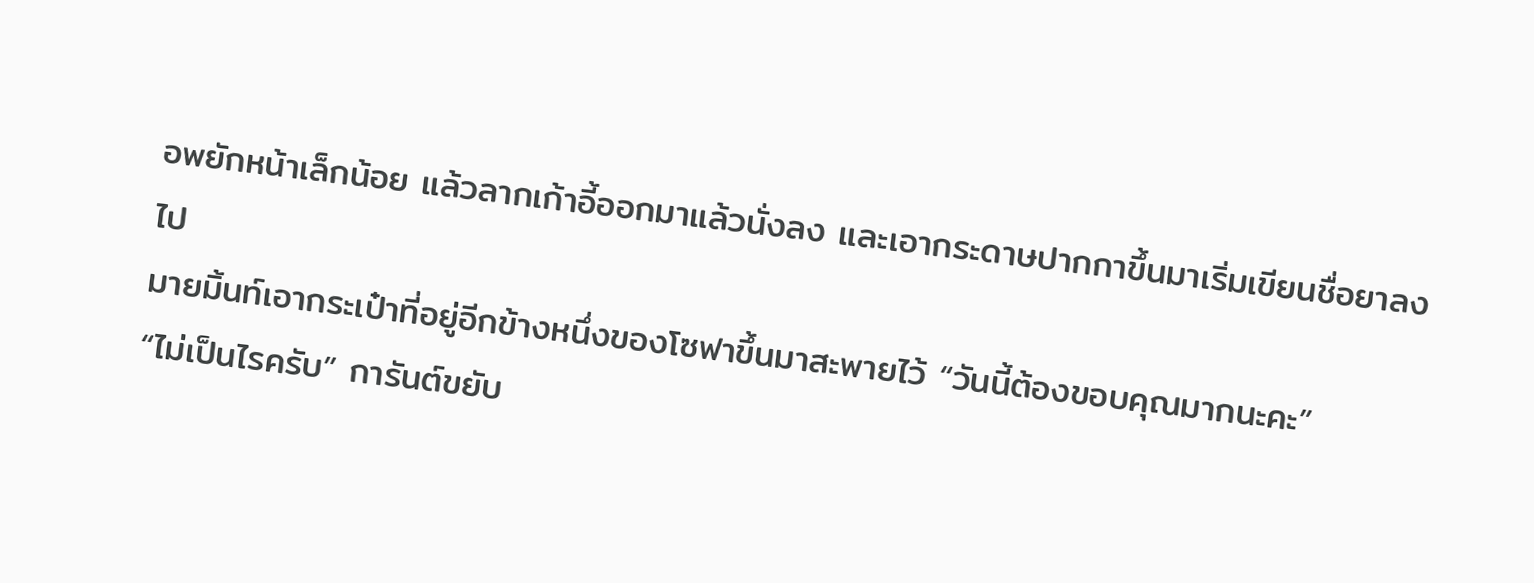อพยักหน้าเล็กน้อย แล้วลากเก้าอี้ออกมาแล้วนั่งลง และเอากระดาษปากกาขึ้นมาเริ่มเขียนชื่อยาลงไป
มายมิ้นท์เอากระเป๋าที่อยู่อีกข้างหนึ่งของโซฟาขึ้นมาสะพายไว้ “วันนี้ต้องขอบคุณมากนะคะ”
“ไม่เป็นไรครับ” การันต์ขยับ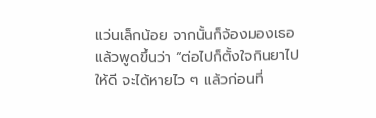แว่นเล็กน้อย จากนั้นก็จ้องมองเธอแล้วพูดขึ้นว่า “ต่อไปก็ตั้งใจกินยาไปให้ดี จะได้หายไว ๆ แล้วก่อนที่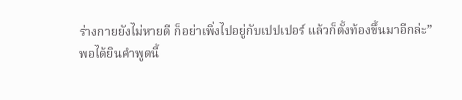ร่างกายยังไม่หายดี ก็อย่าเพิ่งไปอยู่กับเปปเปอร์ แล้วก็ตั้งท้องขึ้นมาอีกล่ะ”
พอได้ยินคำพูดนี้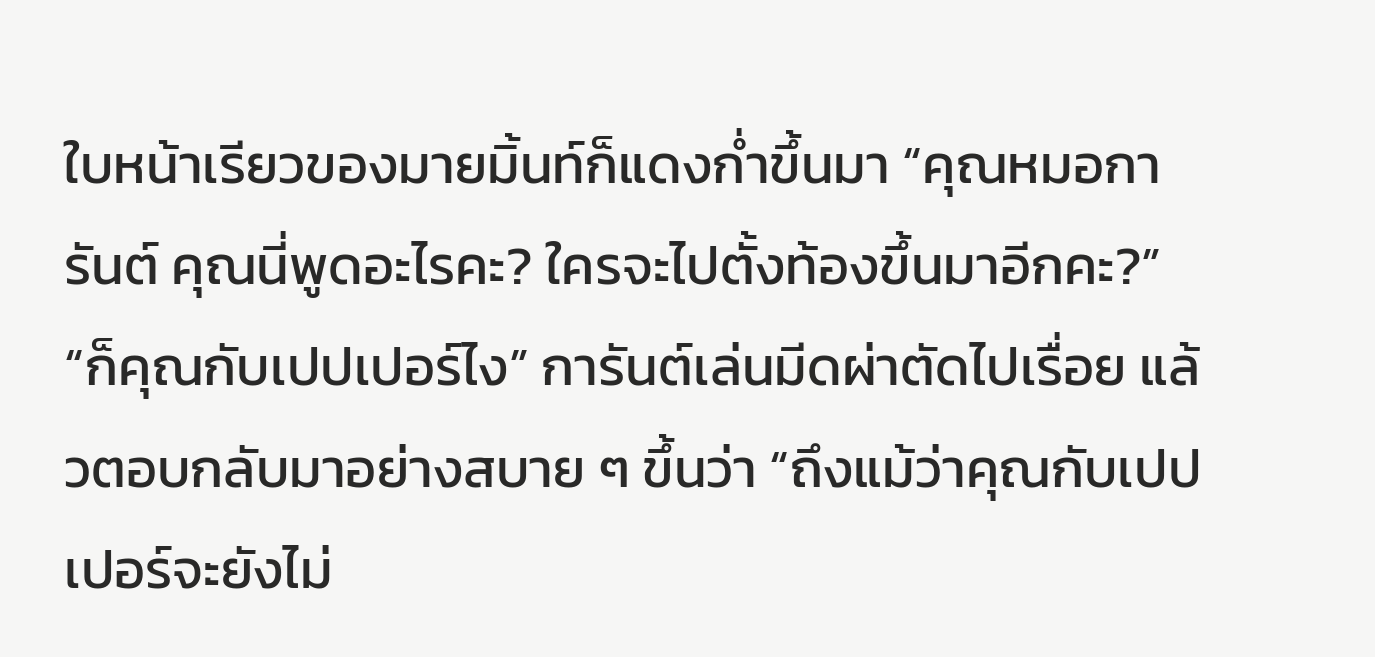ใบหน้าเรียวของมายมิ้นท์ก็แดงก่ำขึ้นมา “คุณหมอการันต์ คุณนี่พูดอะไรคะ? ใครจะไปตั้งท้องขึ้นมาอีกคะ?”
“ก็คุณกับเปปเปอร์ไง” การันต์เล่นมีดผ่าตัดไปเรื่อย แล้วตอบกลับมาอย่างสบาย ๆ ขึ้นว่า “ถึงแม้ว่าคุณกับเปปเปอร์จะยังไม่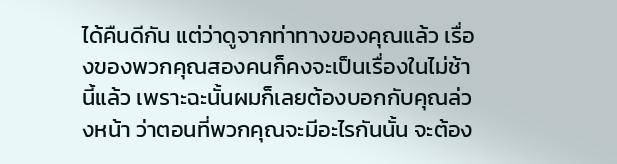ได้คืนดีกัน แต่ว่าดูจากท่าทางของคุณแล้ว เรื่องของพวกคุณสองคนก็คงจะเป็นเรื่องในไม่ช้านี้แล้ว เพราะฉะนั้นผมก็เลยต้องบอกกับคุณล่วงหน้า ว่าตอนที่พวกคุณจะมีอะไรกันนั้น จะต้อง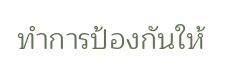ทำการป้องกันให้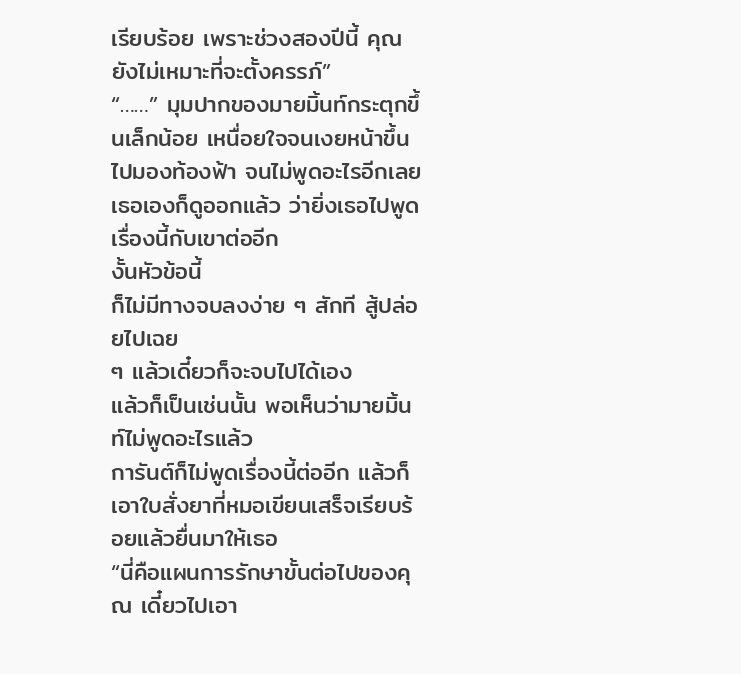เรียบร้อย เพราะช่วงสองปีนี้ คุณยังไม่เหมาะที่จะตั้งครรภ์”
“……” มุมปากของมายมิ้นท์กระตุกขึ้นเล็กน้อย เหนื่อยใจจนเงยหน้าขึ้นไปมองท้องฟ้า จนไม่พูดอะไรอีกเลย
เธอเองก็ดูออกแล้ว ว่ายิ่งเธอไปพูดเรื่องนี้กับเขาต่ออีก
งั้นหัวข้อนี้
ก็ไม่มีทางจบลงง่าย ๆ สักที สู้ปล่อยไปเฉย
ๆ แล้วเดี๋ยวก็จะจบไปได้เอง
แล้วก็เป็นเช่นนั้น พอเห็นว่ามายมิ้นท์ไม่พูดอะไรแล้ว
การันต์ก็ไม่พูดเรื่องนี้ต่ออีก แล้วก็เอาใบสั่งยาที่หมอเขียนเสร็จเรียบร้อยแล้วยื่นมาให้เธอ
“นี่คือแผนการรักษาขั้นต่อไปของคุณ เดี๋ยวไปเอา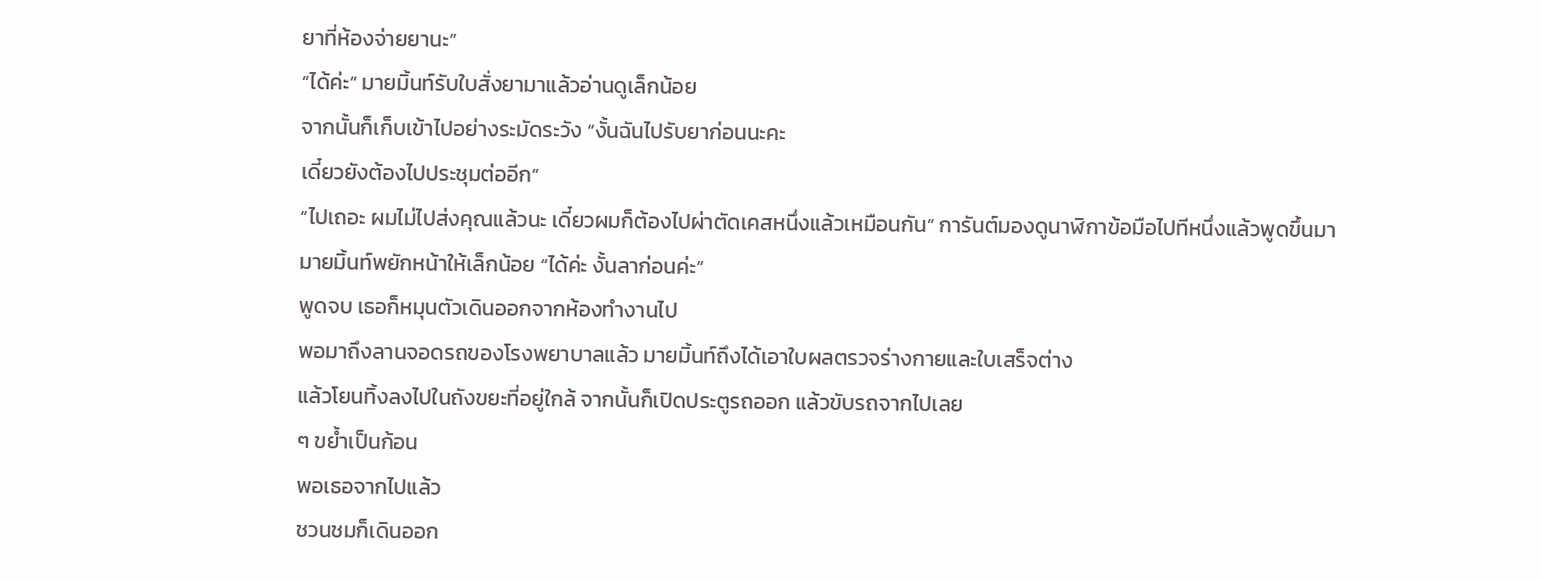ยาที่ห้องจ่ายยานะ”
“ได้ค่ะ” มายมิ้นท์รับใบสั่งยามาแล้วอ่านดูเล็กน้อย
จากนั้นก็เก็บเข้าไปอย่างระมัดระวัง “งั้นฉันไปรับยาก่อนนะคะ
เดี๋ยวยังต้องไปประชุมต่ออีก”
“ไปเถอะ ผมไม่ไปส่งคุณแล้วนะ เดี๋ยวผมก็ต้องไปผ่าตัดเคสหนึ่งแล้วเหมือนกัน” การันต์มองดูนาฬิกาข้อมือไปทีหนึ่งแล้วพูดขึ้นมา
มายมิ้นท์พยักหน้าให้เล็กน้อย “ได้ค่ะ งั้นลาก่อนค่ะ”
พูดจบ เธอก็หมุนตัวเดินออกจากห้องทำงานไป
พอมาถึงลานจอดรถของโรงพยาบาลแล้ว มายมิ้นท์ถึงได้เอาใบผลตรวจร่างกายและใบเสร็จต่าง
แล้วโยนทิ้งลงไปในถังขยะที่อยู่ใกล้ จากนั้นก็เปิดประตูรถออก แล้วขับรถจากไปเลย
ๆ ขย้ำเป็นก้อน
พอเธอจากไปแล้ว
ชวนชมก็เดินออก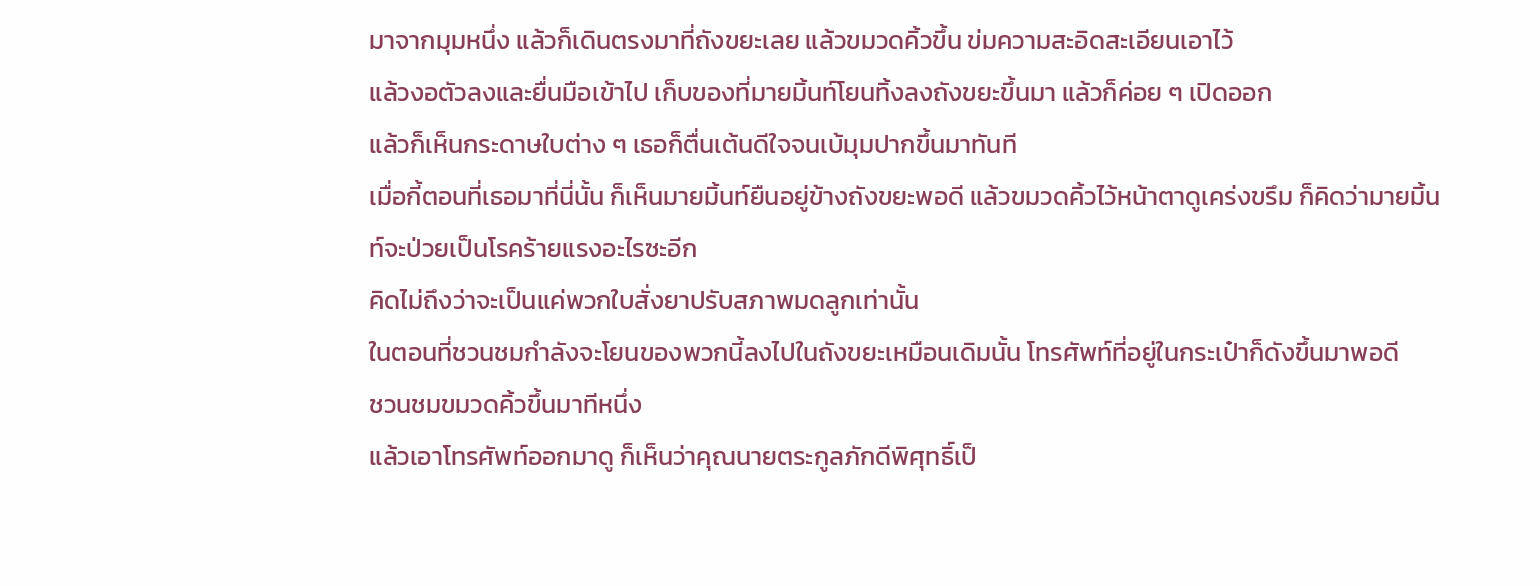มาจากมุมหนึ่ง แล้วก็เดินตรงมาที่ถังขยะเลย แล้วขมวดคิ้วขึ้น ข่มความสะอิดสะเอียนเอาไว้
แล้วงอตัวลงและยื่นมือเข้าไป เก็บของที่มายมิ้นท์โยนทิ้งลงถังขยะขึ้นมา แล้วก็ค่อย ๆ เปิดออก
แล้วก็เห็นกระดาษใบต่าง ๆ เธอก็ตื่นเต้นดีใจจนเบ้มุมปากขึ้นมาทันที
เมื่อกี้ตอนที่เธอมาที่นี่นั้น ก็เห็นมายมิ้นท์ยืนอยู่ข้างถังขยะพอดี แล้วขมวดคิ้วไว้หน้าตาดูเคร่งขรึม ก็คิดว่ามายมิ้นท์จะป่วยเป็นโรคร้ายแรงอะไรซะอีก
คิดไม่ถึงว่าจะเป็นแค่พวกใบสั่งยาปรับสภาพมดลูกเท่านั้น
ในตอนที่ชวนชมกำลังจะโยนของพวกนี้ลงไปในถังขยะเหมือนเดิมนั้น โทรศัพท์ที่อยู่ในกระเป๋าก็ดังขึ้นมาพอดี
ชวนชมขมวดคิ้วขึ้นมาทีหนึ่ง
แล้วเอาโทรศัพท์ออกมาดู ก็เห็นว่าคุณนายตระกูลภักดีพิศุทธิ์เป็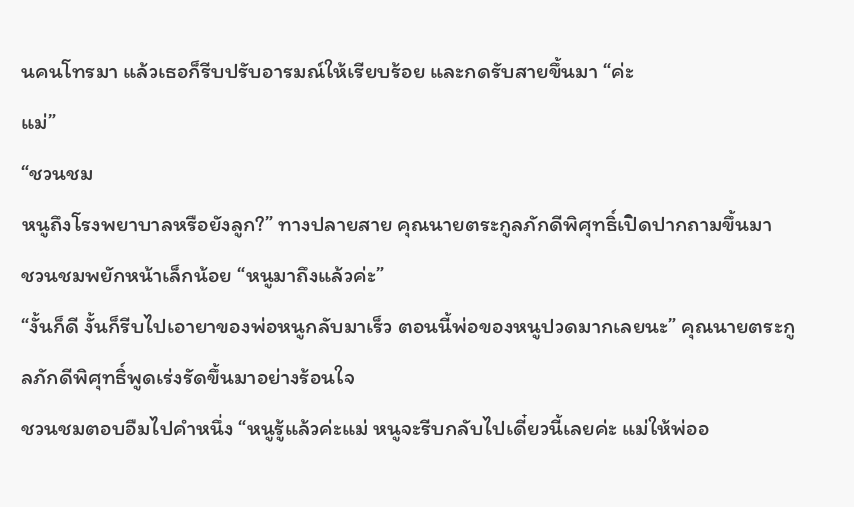นคนโทรมา แล้วเธอก็รีบปรับอารมณ์ให้เรียบร้อย และกดรับสายขึ้นมา “ค่ะ
แม่”
“ชวนชม
หนูถึงโรงพยาบาลหรือยังลูก?” ทางปลายสาย คุณนายตระกูลภักดีพิศุทธิ์เปิดปากถามขึ้นมา
ชวนชมพยักหน้าเล็กน้อย “หนูมาถึงแล้วค่ะ”
“งั้นก็ดี งั้นก็รีบไปเอายาของพ่อหนูกลับมาเร็ว ตอนนี้พ่อของหนูปวดมากเลยนะ” คุณนายตระกูลภักดีพิศุทธิ์พูดเร่งรัดขึ้นมาอย่างร้อนใจ
ชวนชมตอบอืมไปคำหนึ่ง “หนูรู้แล้วค่ะแม่ หนูจะรีบกลับไปเดี๋ยวนี้เลยค่ะ แม่ให้พ่ออ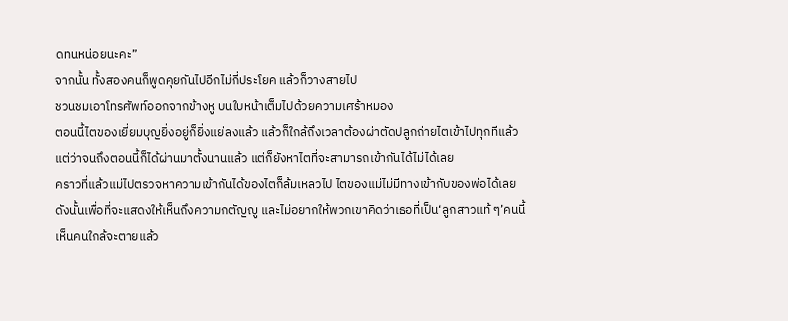ดทนหน่อยนะคะ”
จากนั้น ทั้งสองคนก็พูดคุยกันไปอีกไม่กี่ประโยค แล้วก็วางสายไป
ชวนชมเอาโทรศัพท์ออกจากข้างหู บนใบหน้าเต็มไปด้วยความเศร้าหมอง
ตอนนี้ไตของเยี่ยมบุญยิ่งอยู่ก็ยิ่งแย่ลงแล้ว แล้วก็ใกล้ถึงเวลาต้องผ่าตัดปลูกถ่ายไตเข้าไปทุกทีแล้ว
แต่ว่าจนถึงตอนนี้ก็ได้ผ่านมาตั้งนานแล้ว แต่ก็ยังหาไตที่จะสามารถเข้ากันได้ไม่ได้เลย
คราวที่แล้วแม่ไปตรวจหาความเข้ากันได้ของไตก็ล้มเหลวไป ไตของแม่ไม่มีทางเข้ากับของพ่อได้เลย
ดังนั้นเพื่อที่จะแสดงให้เห็นถึงความกตัญญู และไม่อยากให้พวกเขาคิดว่าเธอที่เป็น‘ลูกสาวแท้ ๆ’คนนี้เห็นคนใกล้จะตายแล้ว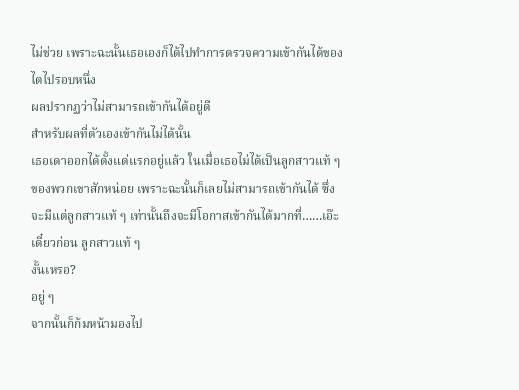ไม่ช่วย เพราะฉะนั้นเธอเองก็ได้ไปทำการตรวจความเข้ากันได้ของไตไปรอบหนึ่ง
ผลปรากฏว่าไม่สามารถเข้ากันได้อยู่ดี
สำหรับผลที่ตัวเองเข้ากันไม่ได้นั้น
เธอเดาออกได้ตั้งแต่แรกอยู่แล้ว ในเมื่อเธอไม่ได้เป็นลูกสาวแท้ ๆ ของพวกเขาสักหน่อย เพราะฉะนั้นก็เลยไม่สามารถเข้ากันได้ ซึ่งจะมีแต่ลูกสาวแท้ ๆ เท่านั้นถึงจะมีโอกาสเข้ากันได้มากที่……เอ๊ะเดี๋ยวก่อน ลูกสาวแท้ ๆ
งั้นเหรอ?
อยู่ ๆ
จากนั้นก็ก้มหน้ามองไป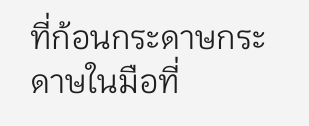ที่ก้อนกระดาษกระดาษในมือที่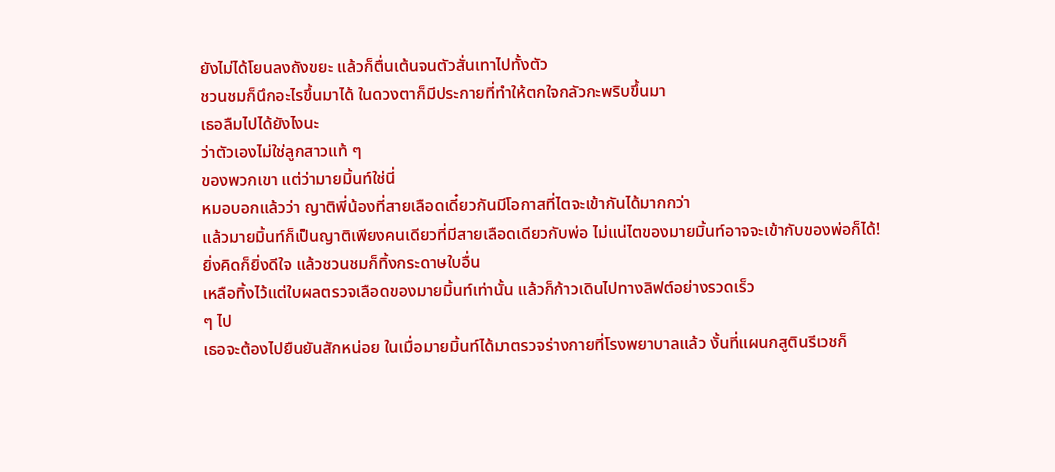ยังไม่ได้โยนลงถังขยะ แล้วก็ตื่นเต้นจนตัวสั่นเทาไปทั้งตัว
ชวนชมก็นึกอะไรขึ้นมาได้ ในดวงตาก็มีประกายที่ทำให้ตกใจกลัวกะพริบขึ้นมา
เธอลืมไปได้ยังไงนะ
ว่าตัวเองไม่ใช่ลูกสาวแท้ ๆ
ของพวกเขา แต่ว่ามายมิ้นท์ใช่นี่
หมอบอกแล้วว่า ญาติพี่น้องที่สายเลือดเดี๋ยวกันมีโอกาสที่ไตจะเข้ากันได้มากกว่า
แล้วมายมิ้นท์ก็เป็นญาติเพียงคนเดียวที่มีสายเลือดเดียวกับพ่อ ไม่แน่ไตของมายมิ้นท์อาจจะเข้ากับของพ่อก็ได้!
ยิ่งคิดก็ยิ่งดีใจ แล้วชวนชมก็ทิ้งกระดาษใบอื่น
เหลือทิ้งไว้แต่ใบผลตรวจเลือดของมายมิ้นท์เท่านั้น แล้วก็ก้าวเดินไปทางลิฟต์อย่างรวดเร็ว
ๆ ไป
เธอจะต้องไปยืนยันสักหน่อย ในเมื่อมายมิ้นท์ได้มาตรวจร่างกายที่โรงพยาบาลแล้ว งั้นที่แผนกสูตินรีเวชก็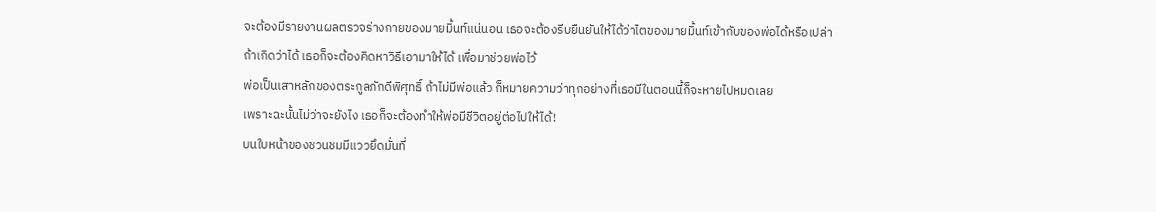จะต้องมีรายงานผลตรวจร่างกายของมายมิ้นท์แน่นอน เธอจะต้องรีบยืนยันให้ได้ว่าไตของมายมิ้นท์เข้ากับของพ่อได้หรือเปล่า
ถ้าเกิดว่าได้ เธอก็จะต้องคิดหาวิธีเอามาให้ได้ เพื่อมาช่วยพ่อไว้
พ่อเป็นเสาหลักของตระกูลภักดีพิศุทธิ์ ถ้าไม่มีพ่อแล้ว ก็หมายความว่าทุกอย่างที่เธอมีในตอนนี้ก็จะหายไปหมดเลย
เพราะฉะนั้นไม่ว่าจะยังไง เธอก็จะต้องทำให้พ่อมีชีวิตอยู่ต่อไปให้ได้!
บนใบหน้าของชวนชมมีแววยึดมั่นที่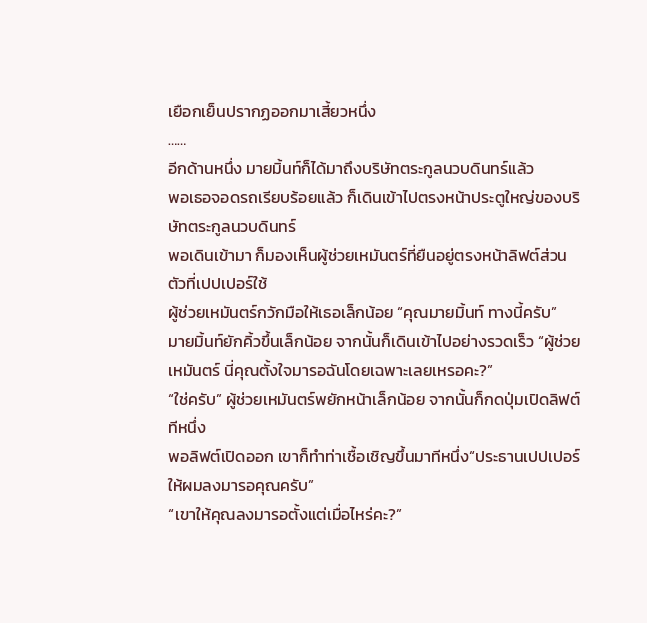เยือกเย็นปรากฏออกมาเสี้ยวหนึ่ง
……
อีกด้านหนึ่ง มายมิ้นท์ก็ได้มาถึงบริษัทตระกูลนวบดินทร์แล้ว
พอเธอจอดรถเรียบร้อยแล้ว ก็เดินเข้าไปตรงหน้าประตูใหญ่ของบริษัทตระกูลนวบดินทร์
พอเดินเข้ามา ก็มองเห็นผู้ช่วยเหมันตร์ที่ยืนอยู่ตรงหน้าลิฟต์ส่วนตัวที่เปปเปอร์ใช้
ผู้ช่วยเหมันตร์กวักมือให้เธอเล็กน้อย “คุณมายมิ้นท์ ทางนี้ครับ”
มายมิ้นท์ยักคิ้วขึ้นเล็กน้อย จากนั้นก็เดินเข้าไปอย่างรวดเร็ว “ผู้ช่วยเหมันตร์ นี่คุณตั้งใจมารอฉันโดยเฉพาะเลยเหรอคะ?”
“ใช่ครับ” ผู้ช่วยเหมันตร์พยักหน้าเล็กน้อย จากนั้นก็กดปุ่มเปิดลิฟต์ทีหนึ่ง
พอลิฟต์เปิดออก เขาก็ทำท่าเชื้อเชิญขึ้นมาทีหนึ่ง“ประธานเปปเปอร์ให้ผมลงมารอคุณครับ”
“เขาให้คุณลงมารอตั้งแต่เมื่อไหร่คะ?”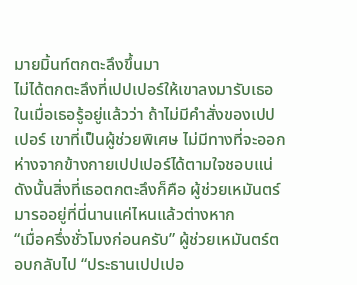มายมิ้นท์ตกตะลึงขึ้นมา
ไม่ได้ตกตะลึงที่เปปเปอร์ให้เขาลงมารับเธอ
ในเมื่อเธอรู้อยู่แล้วว่า ถ้าไม่มีคำสั่งของเปปเปอร์ เขาที่เป็นผู้ช่วยพิเศษ ไม่มีทางที่จะออกห่างจากข้างกายเปปเปอร์ได้ตามใจชอบแน่
ดังนั้นสิ่งที่เธอตกตะลึงก็คือ ผู้ช่วยเหมันตร์มารออยู่ที่นี่นานแค่ไหนแล้วต่างหาก
“เมื่อครึ่งชั่วโมงก่อนครับ” ผู้ช่วยเหมันตร์ตอบกลับไป “ประธานเปปเปอ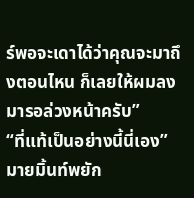ร์พอจะเดาได้ว่าคุณจะมาถึงตอนไหน ก็เลยให้ผมลงมารอล่วงหน้าครับ”
“ที่แท้เป็นอย่างนี้นี่เอง” มายมิ้นท์พยัก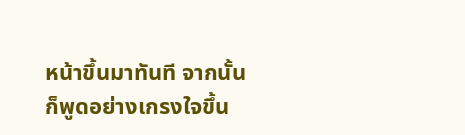หน้าขึ้นมาทันที จากนั้นก็พูดอย่างเกรงใจขึ้น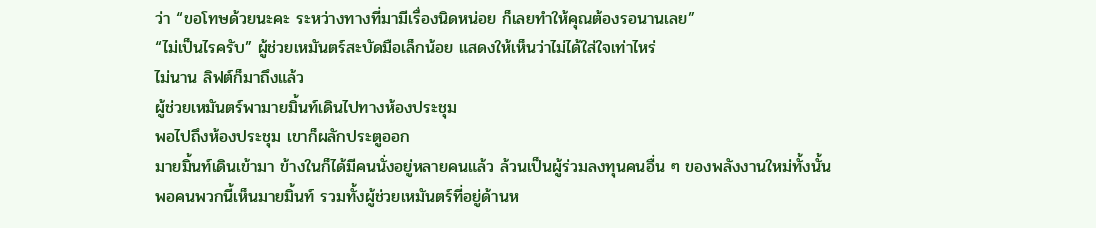ว่า “ขอโทษด้วยนะคะ ระหว่างทางที่มามีเรื่องนิดหน่อย ก็เลยทำให้คุณต้องรอนานเลย”
“ไม่เป็นไรครับ” ผู้ช่วยเหมันตร์สะบัดมือเล็กน้อย แสดงให้เห็นว่าไม่ได้ใส่ใจเท่าไหร่
ไม่นาน ลิฟต์ก็มาถึงแล้ว
ผู้ช่วยเหมันตร์พามายมิ้นท์เดินไปทางห้องประชุม
พอไปถึงห้องประชุม เขาก็ผลักประตูออก
มายมิ้นท์เดินเข้ามา ข้างในก็ได้มีคนนั่งอยู่หลายคนแล้ว ล้วนเป็นผู้ร่วมลงทุนคนอื่น ๆ ของพลังงานใหม่ทั้งนั้น
พอคนพวกนี้เห็นมายมิ้นท์ รวมทั้งผู้ช่วยเหมันตร์ที่อยู่ด้านห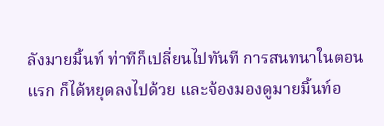ลังมายมิ้นท์ ท่าทีก็เปลี่ยนไปทันที การสนทนาในตอนแรก ก็ได้หยุดลงไปด้วย และจ้องมองดูมายมิ้นท์อ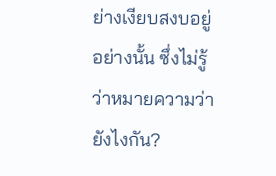ย่างเงียบสงบอยู่อย่างนั้น ซึ่งไม่รู้ว่าหมายความว่ายังไงกัน?